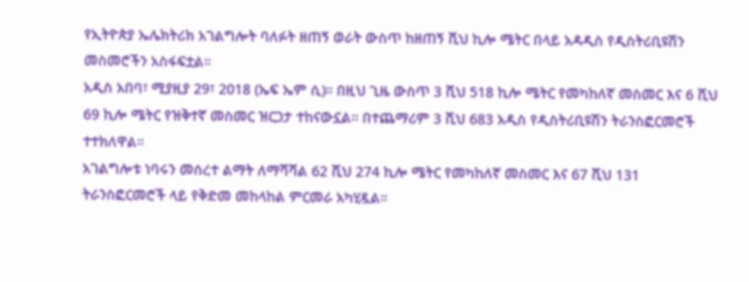የኢትዮጵያ ኤሌክትሪክ አገልግሎት ባለፉት ዘጠኝ ወራት ውስጥ ከዘጠኝ ሺህ ኪሎ ሜትር በላይ አዳዲስ የዲስትሪቢዩሽን መስመሮችን አስፋፍቷል።
አዲስ አበባ፣ ሚያዚያ 29፣ 2018 (ኤፍ ኤም ሲ)። በዚህ ጊዜ ውስጥ 3 ሺህ 518 ኪሎ ሜትር የመካከለኛ መስመር እና 6 ሺህ 69 ኪሎ ሜትር የዝቅተኛ መስመር ዝርጋታ ተከናውኗል። በተጨማሪም 3 ሺህ 683 አዲስ የዲስትሪቢዩሽን ትራንስፎርመሮች ተተክለዋል።
አገልግሎቱ ነባሩን መሰረተ ልማት ለማሻሻል 62 ሺህ 274 ኪሎ ሜትር የመካከለኛ መስመር እና 67 ሺህ 131 ትራንስፎርመሮች ላይ የቅድመ መከላከል ምርመራ አካሂዷል።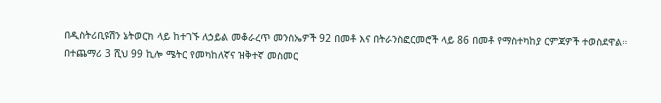በዲስትሪቢዩሽን ኔትወርክ ላይ ከተገኙ ለኃይል መቆራረጥ መንስኤዎች 92 በመቶ እና በትራንስፎርመሮች ላይ 86 በመቶ የማስተካከያ ርምጃዎች ተወስደዋል።
በተጨማሪ 3 ሺህ 99 ኪሎ ሜትር የመካከለኛና ዝቅተኛ መስመር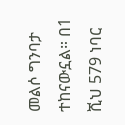መልሶ ግንባታ ተከናውኗል። በ1 ሺህ 579 ነባር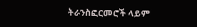ትራንስፎርመሮች ላይም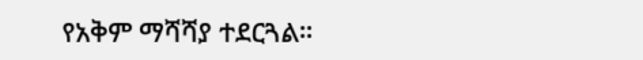የአቅም ማሻሻያ ተደርጓል።